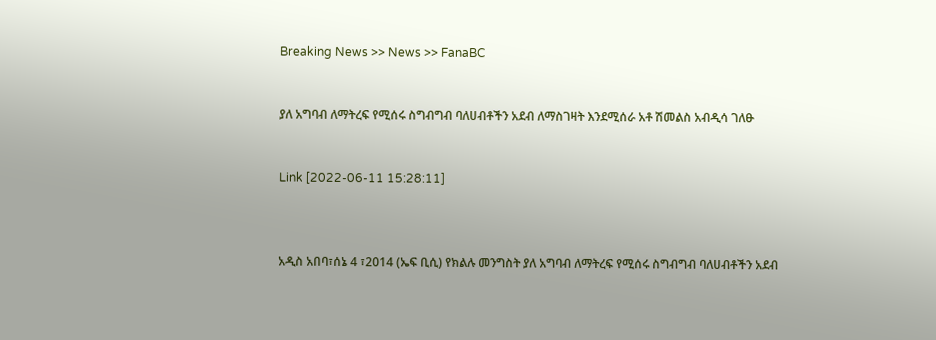Breaking News >> News >> FanaBC


ያለ አግባብ ለማትረፍ የሚሰሩ ስግብግብ ባለሀብቶችን አደብ ለማስገዛት እንደሚሰራ አቶ ሽመልስ አብዲሳ ገለፁ


Link [2022-06-11 15:28:11]



አዲስ አበባ፣ሰኔ 4 ፣2014 (ኤፍ ቢሲ) የክልሉ መንግስት ያለ አግባብ ለማትረፍ የሚሰሩ ስግብግብ ባለሀብቶችን አደብ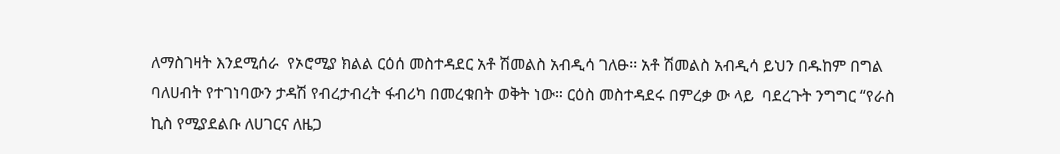ለማስገዛት እንደሚሰራ  የኦሮሚያ ክልል ርዕሰ መስተዳደር አቶ ሽመልስ አብዲሳ ገለፁ፡፡ አቶ ሽመልስ አብዲሳ ይህን በዱከም በግል ባለሀብት የተገነባውን ታዳሽ የብረታብረት ፋብሪካ በመረቁበት ወቅት ነው። ርዕስ መስተዳደሩ በምረቃ ው ላይ  ባደረጉት ንግግር “የራስ ኪስ የሚያደልቡ ለሀገርና ለዜጋ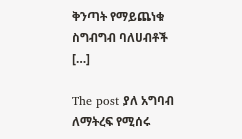ቅንጣት የማይጨነቁ ስግብግብ ባለሀብቶች […]

The post ያለ አግባብ ለማትረፍ የሚሰሩ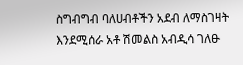ስግብግብ ባለሀብቶችን አደብ ለማስገዛት እንደሚሰራ አቶ ሽመልስ አብዲሳ ገለፁ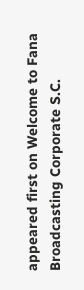appeared first on Welcome to Fana Broadcasting Corporate S.C.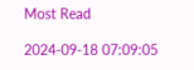Most Read

2024-09-18 07:09:05